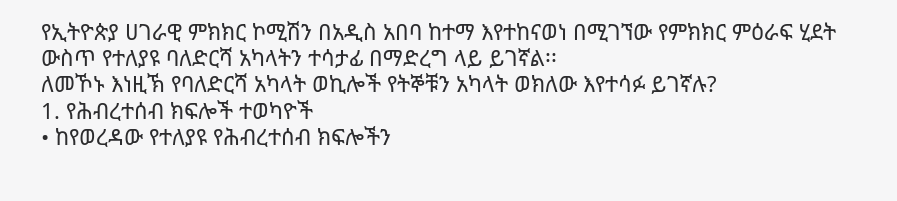የኢትዮጵያ ሀገራዊ ምክክር ኮሚሽን በአዲስ አበባ ከተማ እየተከናወነ በሚገኘው የምክክር ምዕራፍ ሂደት ውስጥ የተለያዩ ባለድርሻ አካላትን ተሳታፊ በማድረግ ላይ ይገኛል፡፡
ለመኾኑ እነዚኽ የባለድርሻ አካላት ወኪሎች የትኞቹን አካላት ወክለው እየተሳፉ ይገኛሉ?
1. የሕብረተሰብ ክፍሎች ተወካዮች
• ከየወረዳው የተለያዩ የሕብረተሰብ ክፍሎችን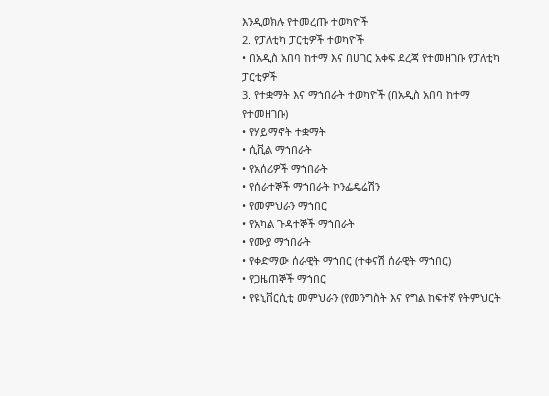እንዲወክሉ የተመረጡ ተወካዮች
2. የፓለቲካ ፓርቲዎች ተወካዮች
• በአዲስ አበባ ከተማ እና በሀገር አቀፍ ደረጃ የተመዘገቡ የፓለቲካ ፓርቲዎች
3. የተቋማት እና ማኀበራት ተወካዮች (በአዲስ አበባ ከተማ የተመዘገቡ)
• የሃይማኖት ተቋማት
• ሲቪል ማኀበራት
• የአሰሪዎች ማኀበራት
• የሰራተኞች ማኀበራት ኮንፌዴሬሽን
• የመምህራን ማኀበር
• የአካል ጉዳተኞች ማኀበራት
• የሙያ ማኀበራት
• የቀድማው ሰራዊት ማኀበር (ተቀናሽ ሰራዊት ማኀበር)
• የጋዜጠኞች ማኀበር
• የዩኒቨርሲቲ መምህራን (የመንግስት እና የግል ከፍተኛ የትምህርት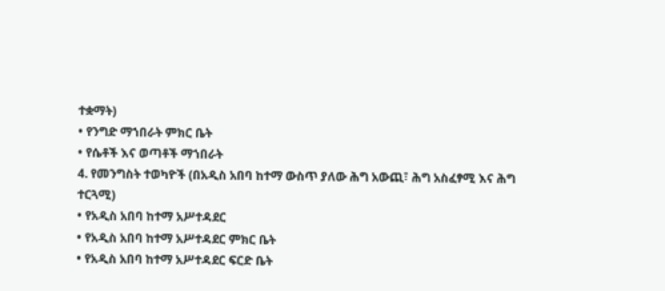ተቋማት)
• የንግድ ማኀበራት ምክር ቤት
• የሴቶች እና ወጣቶች ማኀበራት
4. የመንግስት ተወካዮች (በአዲስ አበባ ከተማ ውስጥ ያለው ሕግ አውጪ፣ ሕግ አስፈፃሚ እና ሕግ ተርጓሚ)
• የአዲስ አበባ ከተማ አሥተዳደር
• የአዲስ አበባ ከተማ አሥተዳደር ምክር ቤት
• የአዲስ አበባ ከተማ አሥተዳደር ፍርድ ቤት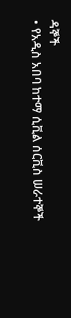ዳኞች
• የአዲስ አበባ ከተማ ሲቪል ሰርቪስ ሠራተኞች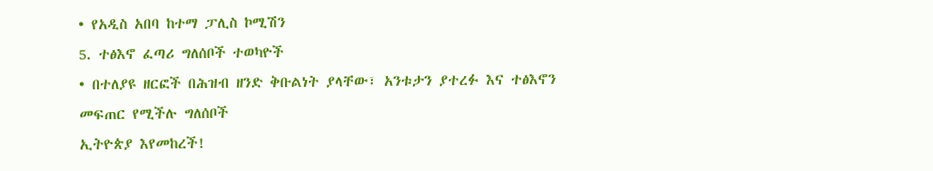• የአዲስ አበባ ከተማ ፓሊስ ኮሚሽን
5. ተፅእኖ ፈጣሪ ግለሰቦች ተወካዮች
• በተለያዩ ዘርፎች በሕዝብ ዘንድ ቅቡልነት ያላቸው፣ አንቱታን ያተረፉ እና ተፅእኖን መፍጠር የሚችሉ ግለሰቦች
ኢትዮጵያ እየመከረች!